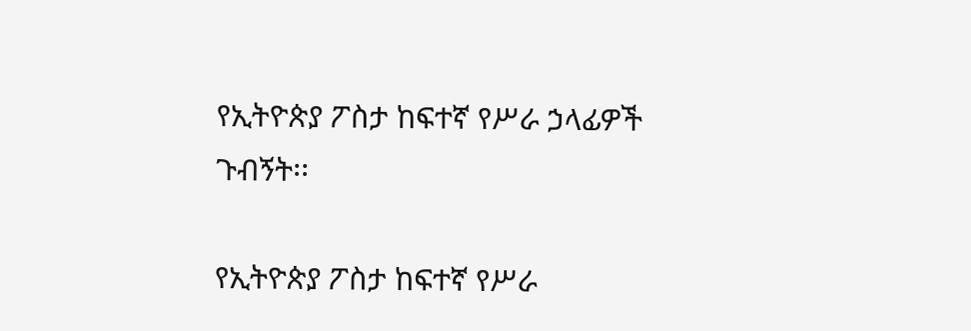የኢትዮጵያ ፖስታ ከፍተኛ የሥራ ኃላፊዎች ጉብኝት፡፡

የኢትዮጵያ ፖስታ ከፍተኛ የሥራ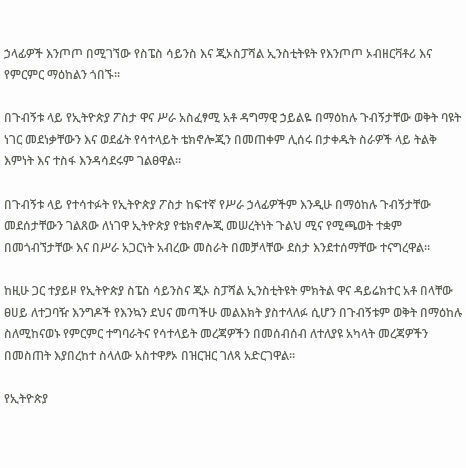ኃላፊዎች እንጦጦ በሚገኘው የስፔስ ሳይንስ እና ጂኦስፓሻል ኢንስቲትዩት የእንጦጦ ኦብዘርቫቶሪ እና የምርምር ማዕከልን ጎበኙ፡፡

በጉብኝቱ ላይ የኢትዮጵያ ፖስታ ዋና ሥራ አስፈፃሚ አቶ ዳግማዊ ኃይልዬ በማዕከሉ ጉብኝታቸው ወቅት ባዩት ነገር መደነቃቸውን እና ወደፊት የሳተላይት ቴክኖሎጂን በመጠቀም ሊሰሩ በታቀዱት ስራዎች ላይ ትልቅ እምነት እና ተስፋ እንዳሳደሩም ገልፀዋል።

በጉብኝቱ ላይ የተሳተፉት የኢትዮጵያ ፖስታ ከፍተኛ የሥራ ኃላፊዎችም እንዲሁ በማዕከሉ ጉብኝታቸው መደሰታቸውን ገልጸው ለነገዋ ኢትዮጵያ የቴክኖሎጂ መሠረትነት ጉልህ ሚና የሚጫወት ተቋም በመጎብኘታቸው እና በሥራ አጋርነት አብረው መስራት በመቻላቸው ደስታ እንደተሰማቸው ተናግረዋል።

ከዚሁ ጋር ተያይዞ የኢትዮጵያ ስፔስ ሳይንስና ጂኦ ስፓሻል ኢንስቲትዩት ምክትል ዋና ዳይሬክተር አቶ በላቸው ፀሀይ ለተጋባዥ እንግዶች የእንኳን ደህና መጣችሁ መልእክት ያስተላለፉ ሲሆን በጉብኝቱም ወቅት በማዕከሉ ስለሚከናወኑ የምርምር ተግባራትና የሳተላይት መረጃዎችን በመሰብሰብ ለተለያዩ አካላት መረጃዎችን በመስጠት እያበረከተ ስላለው አስተዋፆኦ በዝርዝር ገለጻ አድርገዋል።

የኢትዮጵያ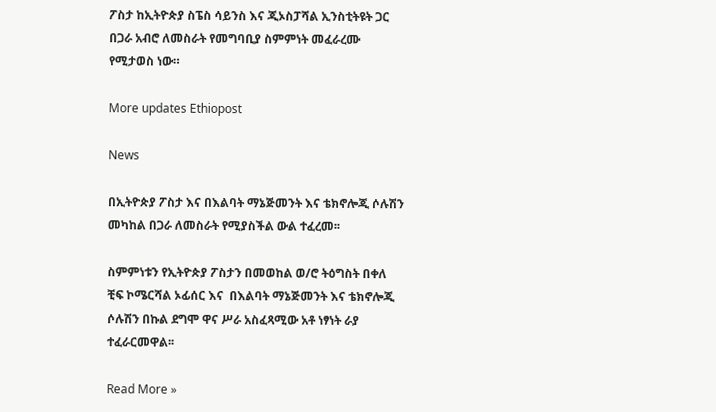ፖስታ ከኢትዮጵያ ስፔስ ሳይንስ እና ጂኦስፓሻል ኢንስቲትዩት ጋር በጋራ አብሮ ለመስራት የመግባቢያ ስምምነት መፈራረሙ የሚታወስ ነው።

More updates Ethiopost

News

በኢትዮጵያ ፖስታ እና በእልባት ማኔጅመንት እና ቴክኖሎጂ ሶሉሽን መካከል በጋራ ለመስራት የሚያስችል ውል ተፈረመ፡፡

ስምምነቱን የኢትዮጵያ ፖስታን በመወከል ወ/ሮ ትዕግስት በቀለ ቺፍ ኮሜርሻል ኦፊሰር እና  በእልባት ማኔጅመንት እና ቴክኖሎጂ ሶሉሽን በኩል ደግሞ ዋና ሥራ አስፈጻሚው አቶ ነፃነት ራያ  ተፈራርመዋል፡፡

Read More »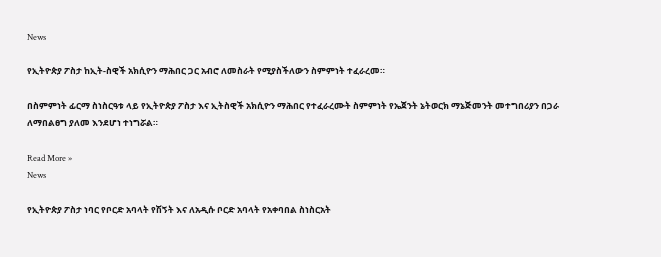News

የኢትዮጵያ ፖስታ ከኢት-ስዊች አክሲዮን ማሕበር ጋር አብሮ ለመስራት የሚያስችለውን ስምምነት ተፈራረመ።

በስምምነት ፊርማ ስነስርዓቱ ላይ የኢትዮጵያ ፖስታ እና ኢትስዊች አክሲዮን ማሕበር የተፈራረሙት ስምምነት የኤጀንት ኔትወርክ ማኔጅመንት መተግበሪያን በጋራ ለማበልፀግ ያለመ እንደሆነ ተነግሯል።

Read More »
News

የኢትዮጵያ ፖስታ ነባር የቦርድ አባላት የሽኝት እና ለአዲሱ ቦርድ አባላት የአቀባበል ስነስርአት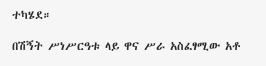ተካሄደ።

በሽኝት ሥነሥርዓቱ ላይ ዋና ሥራ አስፈፃሚው አቶ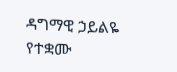ዳግማዊ ኃይልዬ የተቋሙ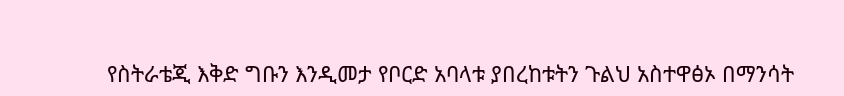የስትራቴጂ እቅድ ግቡን እንዲመታ የቦርድ አባላቱ ያበረከቱትን ጉልህ አስተዋፅኦ በማንሳት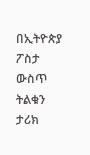በኢትዮጵያ ፖስታ ውስጥ ትልቁን ታሪክ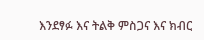እንደፃፉ እና ትልቅ ምስጋና እና ክብር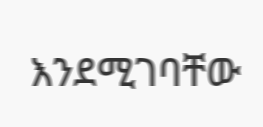እንደሚገባቸው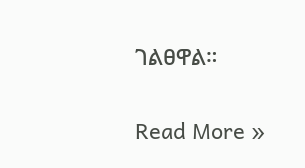ገልፀዋል።

Read More »